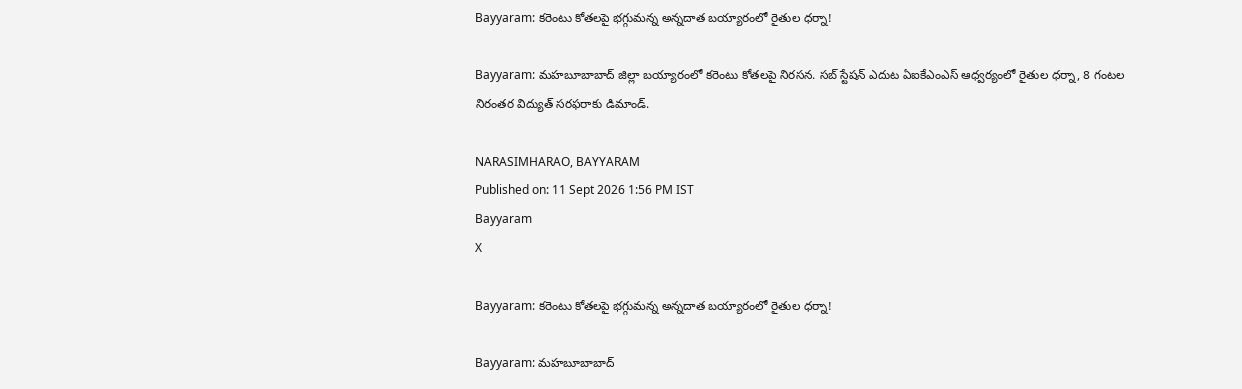Bayyaram: కరెంటు కోతలపై భగ్గుమన్న అన్నదాత బయ్యారంలో రైతుల ధర్నా!

Bayyaram: మహబూబాబాద్ జిల్లా బయ్యారంలో కరెంటు కోతలపై నిరసన. సబ్ స్టేషన్ ఎదుట ఏఐకేఎంఎస్ ఆధ్వర్యంలో రైతుల ధర్నా, 8 గంటల నిరంతర విద్యుత్ సరఫరాకు డిమాండ్.

NARASIMHARAO, BAYYARAM
Published on: 11 Sept 2026 1:56 PM IST
Bayyaram
X

Bayyaram: కరెంటు కోతలపై భగ్గుమన్న అన్నదాత బయ్యారంలో రైతుల ధర్నా!

Bayyaram: మహబూబాబాద్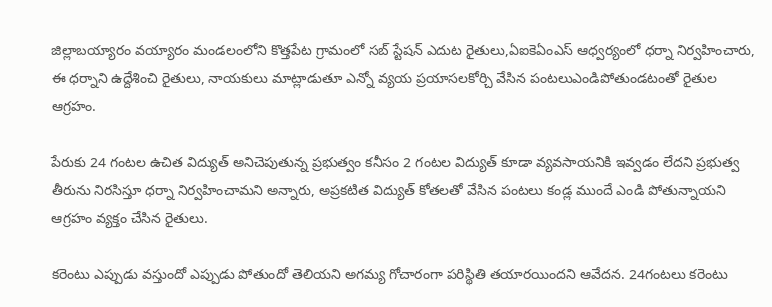జిల్లాబయ్యారం వయ్యారం మండలంలోని కొత్తపేట గ్రామంలో సబ్ స్టేషన్ ఎదుట రైతులు,ఏఐకెఏంఎస్ ఆధ్వర్యంలో ధర్నా నిర్వహించారు, ఈ ధర్నాని ఉద్దేశించి రైతులు, నాయకులు మాట్లాడుతూ ఎన్నో వ్యయ ప్రయాసలకోర్చి వేసిన పంటలుఎండిపోతుండటంతో రైతుల ఆగ్రహం.

పేరుకు 24 గంటల ఉచిత విద్యుత్ అనిచెపుతున్న ప్రభుత్వం కనీసం 2 గంటల విద్యుత్ కూడా వ్యవసాయనికి ఇవ్వడం లేదని ప్రభుత్వ తీరును నిరసిస్తూ ధర్నా నిర్వహించామని అన్నారు, అప్రకటిత విద్యుత్ కోతలతో వేసిన పంటలు కండ్ల ముందే ఎండి పోతున్నాయని ఆగ్రహం వ్యక్తం చేసిన రైతులు.

కరెంటు ఎప్పుడు వస్తుందో ఎప్పుడు పోతుందో తెలియని అగమ్య గోచారంగా పరిస్థితి తయారయిందని ఆవేదన. 24గంటలు కరెంటు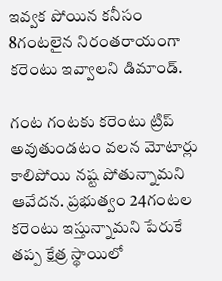ఇవ్వక పోయిన కనీసం 8గంటలైన నిరంతరాయంగా కరెంటు ఇవ్వాలని డిమాండ్.

గంట గంటకు కరెంటు ట్రిప్ అవుతుండటం వలన మోటార్లు కాలిపోయి నష్ట పోతున్నామని ఆవేదన. ప్రభుత్వం 24గంటల కరెంటు ఇస్తున్నామని పేరుకే తప్ప క్షేత్ర స్థాయిలో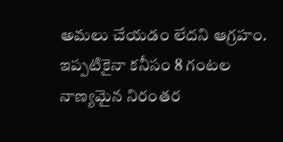అమలు చేయడం లేదని ఆగ్రహం. ఇప్పటికైనా కనీసం 8 గంటల నాణ్యమైన నిరంతర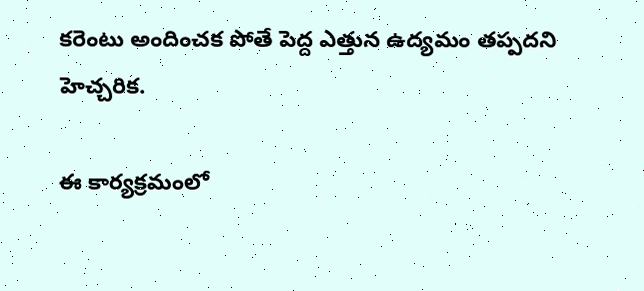కరెంటు అందించక పోతే పెద్ద ఎత్తున ఉద్యమం తప్పదని హెచ్చరిక.

ఈ కార్యక్రమంలో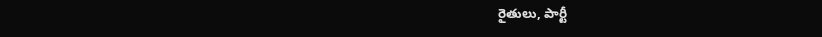రైతులు, పార్టీ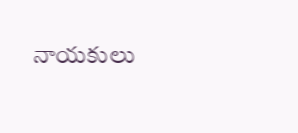నాయకులు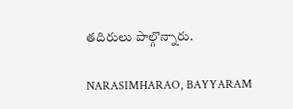తదిరులు పాల్గొన్నారు.

NARASIMHARAO, BAYYARAM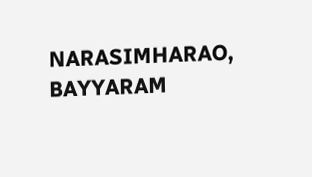NARASIMHARAO, BAYYARAM